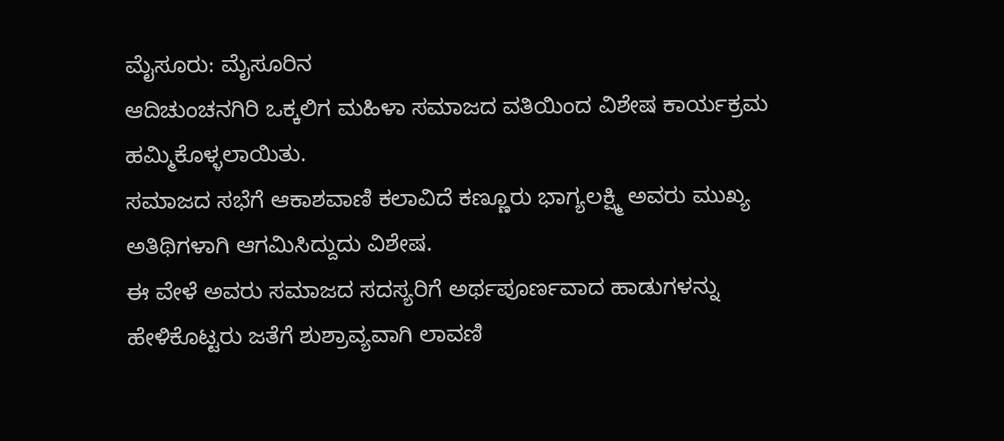ಮೈಸೂರು: ಮೈಸೂರಿನ
ಆದಿಚುಂಚನಗಿರಿ ಒಕ್ಕಲಿಗ ಮಹಿಳಾ ಸಮಾಜದ ವತಿಯಿಂದ ವಿಶೇಷ ಕಾರ್ಯಕ್ರಮ ಹಮ್ಮಿಕೊಳ್ಳಲಾಯಿತು.
ಸಮಾಜದ ಸಭೆಗೆ ಆಕಾಶವಾಣಿ ಕಲಾವಿದೆ ಕಣ್ಣೂರು ಭಾಗ್ಯಲಕ್ಷ್ಮಿ ಅವರು ಮುಖ್ಯ ಅತಿಥಿಗಳಾಗಿ ಆಗಮಿಸಿದ್ದುದು ವಿಶೇಷ.
ಈ ವೇಳೆ ಅವರು ಸಮಾಜದ ಸದಸ್ಯರಿಗೆ ಅರ್ಥಪೂರ್ಣವಾದ ಹಾಡುಗಳನ್ನು ಹೇಳಿಕೊಟ್ಟರು ಜತೆಗೆ ಶುಶ್ರಾವ್ಯವಾಗಿ ಲಾವಣಿ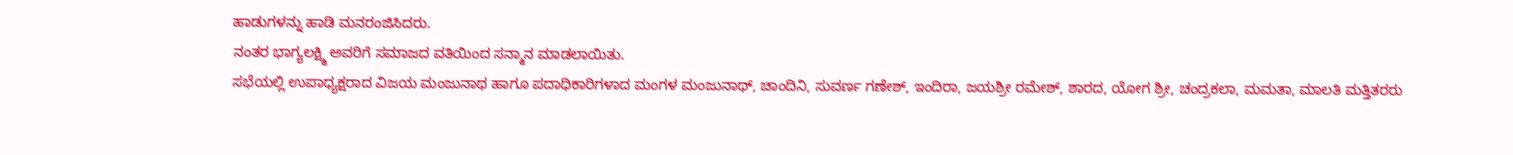ಹಾಡುಗಳನ್ನು ಹಾಡಿ ಮನರಂಜಿಸಿದರು.
ನಂತರ ಭಾಗ್ಯಲಕ್ಷ್ಮಿ ಅವರಿಗೆ ಸಮಾಜದ ವತಿಯಿಂದ ಸನ್ಮಾನ ಮಾಡಲಾಯಿತು.
ಸಭೆಯಲ್ಲಿ ಉಪಾಧ್ಯಕ್ಷರಾದ ವಿಜಯ ಮಂಜುನಾಥ ಹಾಗೂ ಪದಾಧಿಕಾರಿಗಳಾದ ಮಂಗಳ ಮಂಜುನಾಥ್, ಚಾಂದಿನಿ, ಸುವರ್ಣ ಗಣೇಶ್, ಇಂದಿರಾ, ಜಯಶ್ರೀ ರಮೇಶ್, ಶಾರದ, ಯೋಗ ಶ್ರೀ, ಚಂದ್ರಕಲಾ, ಮಮತಾ, ಮಾಲತಿ ಮತ್ತಿತರರು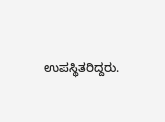ಉಪಸ್ಥಿತರಿದ್ದರು.